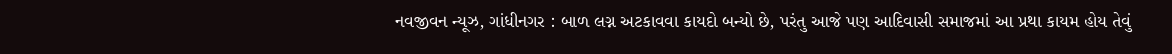નવજીવન ન્યૂઝ, ગાંધીનગર : બાળ લગ્ન અટકાવવા કાયદો બન્યો છે, પરંતુ આજે પણ આદિવાસી સમાજમાં આ પ્રથા કાયમ હોય તેવું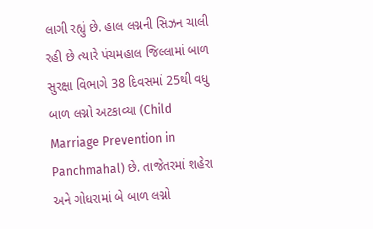લાગી રહ્યું છે. હાલ લગ્નની સિઝન ચાલી રહી છે ત્યારે પંચમહાલ જિલ્લામાં બાળ સુરક્ષા વિભાગે 38 દિવસમાં 25થી વધુ બાળ લગ્નો અટકાવ્યા (Child Marriage Prevention in Panchmahal) છે. તાજેતરમાં શહેરા અને ગોધરામાં બે બાળ લગ્નો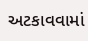અટકાવવામાં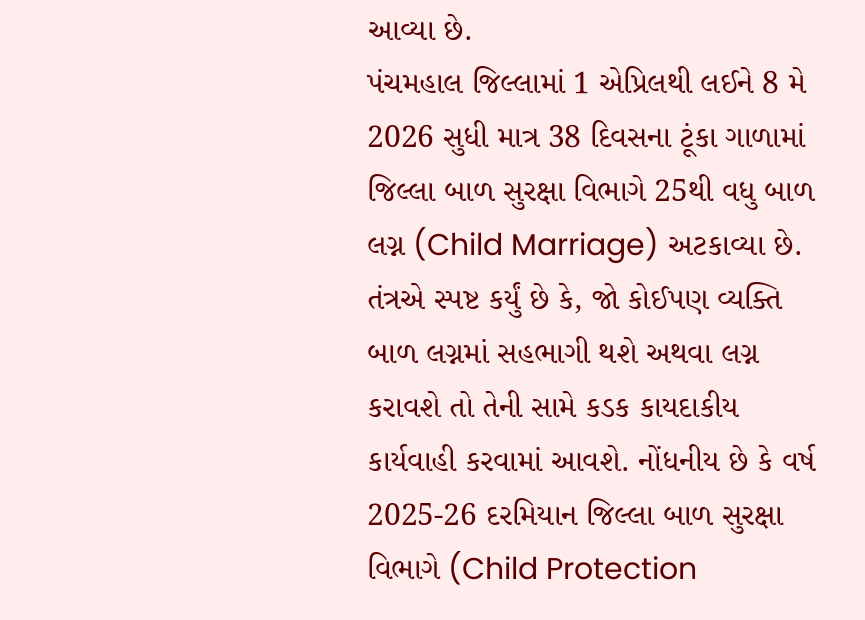આવ્યા છે.
પંચમહાલ જિલ્લામાં 1 એપ્રિલથી લઈને 8 મે 2026 સુધી માત્ર 38 દિવસના ટૂંકા ગાળામાં જિલ્લા બાળ સુરક્ષા વિભાગે 25થી વધુ બાળ લગ્ન (Child Marriage) અટકાવ્યા છે. તંત્રએ સ્પષ્ટ કર્યું છે કે, જો કોઈપણ વ્યક્તિ બાળ લગ્નમાં સહભાગી થશે અથવા લગ્ન કરાવશે તો તેની સામે કડક કાયદાકીય કાર્યવાહી કરવામાં આવશે. નોંધનીય છે કે વર્ષ 2025-26 દરમિયાન જિલ્લા બાળ સુરક્ષા વિભાગે (Child Protection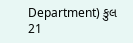Department) કુલ 21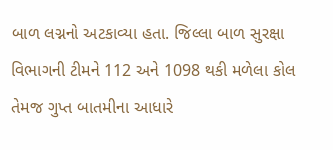બાળ લગ્નનો અટકાવ્યા હતા. જિલ્લા બાળ સુરક્ષા વિભાગની ટીમને 112 અને 1098 થકી મળેલા કોલ તેમજ ગુપ્ત બાતમીના આધારે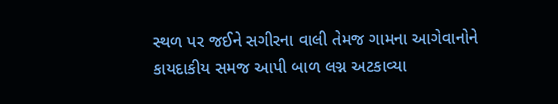સ્થળ પર જઈને સગીરના વાલી તેમજ ગામના આગેવાનોને કાયદાકીય સમજ આપી બાળ લગ્ન અટકાવ્યા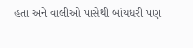હતા અને વાલીઓ પાસેથી બાંયધરી પણ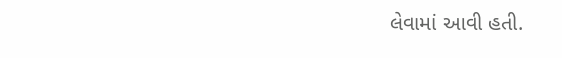લેવામાં આવી હતી.